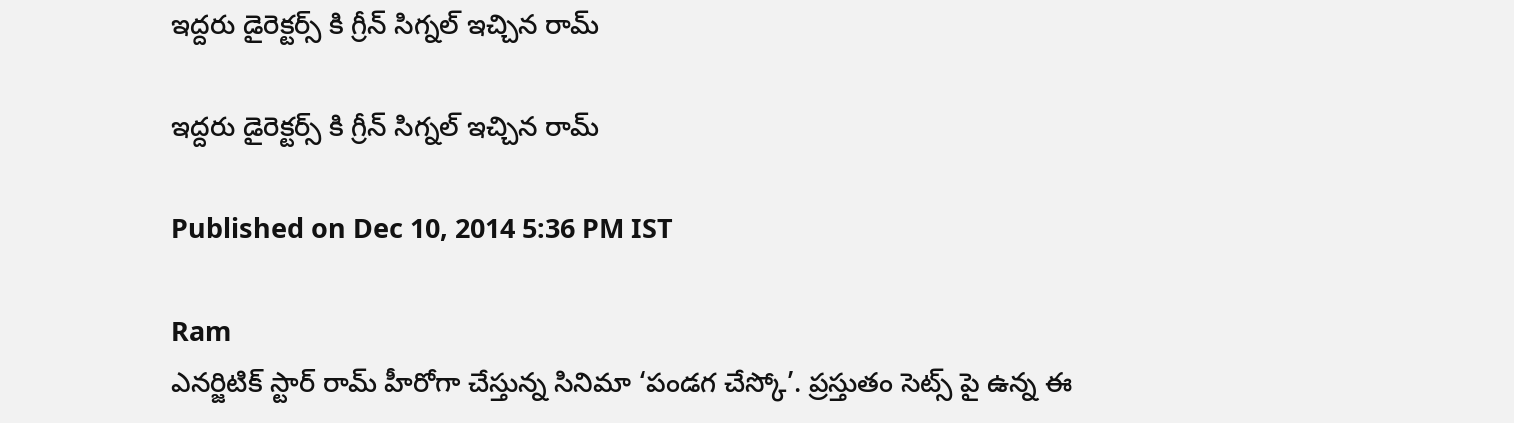ఇద్దరు డైరెక్టర్స్ కి గ్రీన్ సిగ్నల్ ఇచ్చిన రామ్

ఇద్దరు డైరెక్టర్స్ కి గ్రీన్ సిగ్నల్ ఇచ్చిన రామ్

Published on Dec 10, 2014 5:36 PM IST

Ram
ఎనర్జిటిక్ స్టార్ రామ్ హీరోగా చేస్తున్న సినిమా ‘పండగ చేస్కో’. ప్రస్తుతం సెట్స్ పై ఉన్న ఈ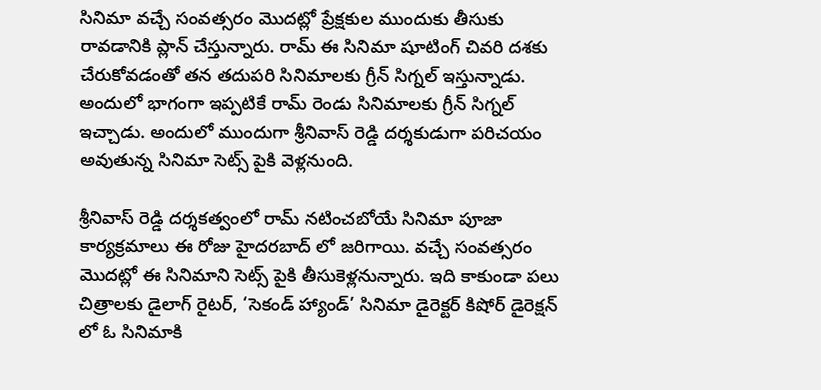సినిమా వచ్చే సంవత్సరం మొదట్లో ప్రేక్షకుల ముందుకు తీసుకు రావడానికి ప్లాన్ చేస్తున్నారు. రామ్ ఈ సినిమా షూటింగ్ చివరి దశకు చేరుకోవడంతో తన తదుపరి సినిమాలకు గ్రీన్ సిగ్నల్ ఇస్తున్నాడు. అందులో భాగంగా ఇప్పటికే రామ్ రెండు సినిమాలకు గ్రీన్ సిగ్నల్ ఇచ్చాడు. అందులో ముందుగా శ్రీనివాస్ రెడ్డి దర్శకుడుగా పరిచయం అవుతున్న సినిమా సెట్స్ పైకి వెళ్లనుంది.

శ్రీనివాస్ రెడ్డి దర్శకత్వంలో రామ్ నటించబోయే సినిమా పూజా కార్యక్రమాలు ఈ రోజు హైదరబాద్ లో జరిగాయి. వచ్చే సంవత్సరం మొదట్లో ఈ సినిమాని సెట్స్ పైకి తీసుకెళ్లనున్నారు. ఇది కాకుండా పలు చిత్రాలకు డైలాగ్ రైటర్, ‘సెకండ్ హ్యాండ్’ సినిమా డైరెక్టర్ కిషోర్ డైరెక్షన్ లో ఓ సినిమాకి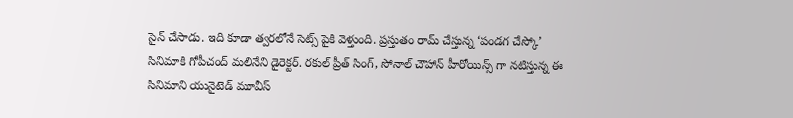సైన్ చేసాడు. ఇది కూడా త్వరలోనే సెట్స్ పైకి వెళ్తుంది. ప్రస్తుతం రామ్ చేస్తున్న ‘పండగ చేస్కో’ సినిమాకి గోపీచంద్ మలినేని డైరెక్టర్. రకుల్ ప్రీత్ సింగ్, సోనాల్ చౌహాన్ హీరోయిన్స్ గా నటిస్తున్న ఈ సినిమాని యునైటెడ్ మూవీస్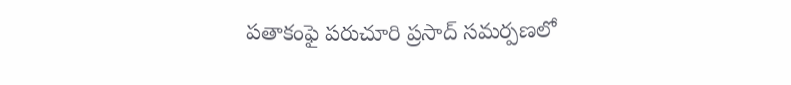పతాకంఫై పరుచూరి ప్రసాద్ సమర్పణలో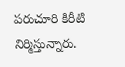పరుచూరి కిరీటి నిర్మిస్తున్నారు.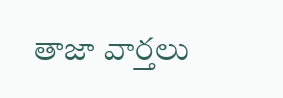తాజా వార్తలు